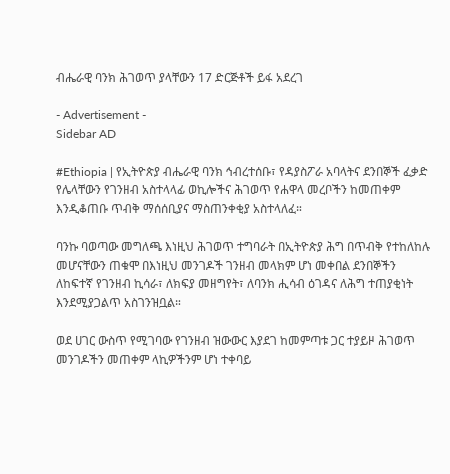ብሔራዊ ባንክ ሕገወጥ ያላቸውን 17 ድርጅቶች ይፋ አደረገ

- Advertisement -
Sidebar AD

#Ethiopia | የኢትዮጵያ ብሔራዊ ባንክ ኅብረተሰቡ፣ የዳያስፖራ አባላትና ደንበኞች ፈቃድ የሌላቸውን የገንዘብ አስተላላፊ ወኪሎችና ሕገወጥ የሐዋላ መረቦችን ከመጠቀም እንዲቆጠቡ ጥብቅ ማሰሰቢያና ማስጠንቀቂያ አስተላለፈ።

ባንኩ ባወጣው መግለጫ እነዚህ ሕገወጥ ተግባራት በኢትዮጵያ ሕግ በጥብቅ የተከለከሉ መሆናቸውን ጠቁሞ በእነዚህ መንገዶች ገንዘብ መላክም ሆነ መቀበል ደንበኞችን ለከፍተኛ የገንዘብ ኪሳራ፣ ለክፍያ መዘግየት፣ ለባንክ ሒሳብ ዕገዳና ለሕግ ተጠያቂነት እንደሚያጋልጥ አስገንዝቧል።

ወደ ሀገር ውስጥ የሚገባው የገንዘብ ዝውውር እያደገ ከመምጣቱ ጋር ተያይዞ ሕገወጥ መንገዶችን መጠቀም ላኪዎችንም ሆነ ተቀባይ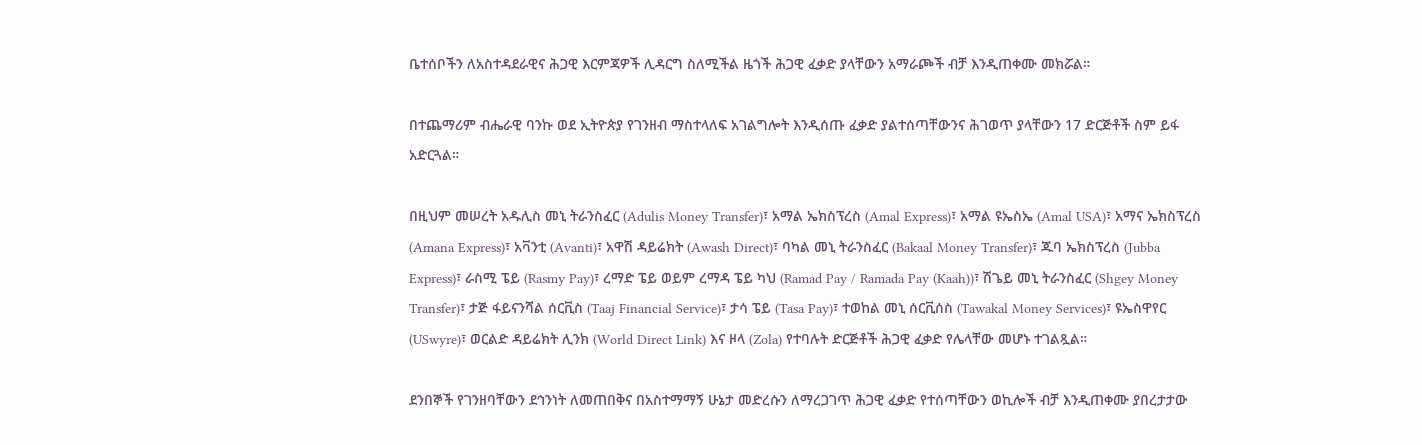ቤተሰቦችን ለአስተዳደራዊና ሕጋዊ እርምጃዎች ሊዳርግ ስለሚችል ዜጎች ሕጋዊ ፈቃድ ያላቸውን አማራጮች ብቻ እንዲጠቀሙ መክሯል።

በተጨማሪም ብሔራዊ ባንኩ ወደ ኢትዮጵያ የገንዘብ ማስተላለፍ አገልግሎት እንዲሰጡ ፈቃድ ያልተሰጣቸውንና ሕገወጥ ያላቸውን 17 ድርጅቶች ስም ይፋ አድርጓል።

በዚህም መሠረት አዱሊስ መኒ ትራንስፈር (Adulis Money Transfer)፣ አማል ኤክስፕረስ (Amal Express)፣ አማል ዩኤስኤ (Amal USA)፣ አማና ኤክስፕረስ (Amana Express)፣ አቫንቲ (Avanti)፣ አዋሽ ዳይሬክት (Awash Direct)፣ ባካል መኒ ትራንስፈር (Bakaal Money Transfer)፣ ጁባ ኤክስፕረስ (Jubba Express)፣ ራስሚ ፔይ (Rasmy Pay)፣ ረማድ ፔይ ወይም ረማዳ ፔይ ካህ (Ramad Pay / Ramada Pay (Kaah))፣ ሽጌይ መኒ ትራንስፈር (Shgey Money Transfer)፣ ታጅ ፋይናንሻል ሰርቪስ (Taaj Financial Service)፣ ታሳ ፔይ (Tasa Pay)፣ ተወከል መኒ ሰርቪሰስ (Tawakal Money Services)፣ ዩኤስዋየር (USwyre)፣ ወርልድ ዳይሬክት ሊንክ (World Direct Link) እና ዞላ (Zola) የተባሉት ድርጅቶች ሕጋዊ ፈቃድ የሌላቸው መሆኑ ተገልጿል።

ደንበኞች የገንዘባቸውን ደኅንነት ለመጠበቅና በአስተማማኝ ሁኔታ መድረሱን ለማረጋገጥ ሕጋዊ ፈቃድ የተሰጣቸውን ወኪሎች ብቻ እንዲጠቀሙ ያበረታታው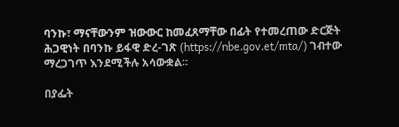ባንኩ፣ ማናቸውንም ዝውውር ከመፈጸማቸው በፊት የተመረጠው ድርጅት ሕጋዊነት በባንኩ ይፋዊ ድረ-ገጽ (https://nbe.gov.et/mta/) ገብተው ማረጋገጥ እንደሚችሉ አሳውቋል።

በያፌት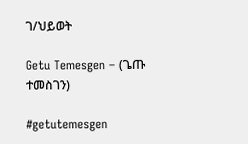ገ/ህይወት

Getu Temesgen – (ጌጡ ተመስገን)

#getutemesgen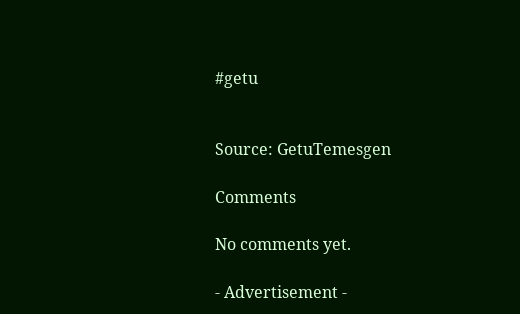#getu


Source: GetuTemesgen

Comments

No comments yet.

- Advertisement -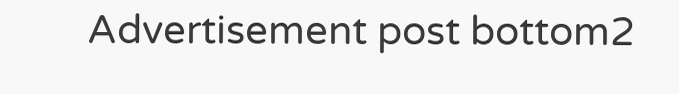Advertisement post bottom2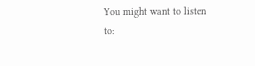You might want to listen to: